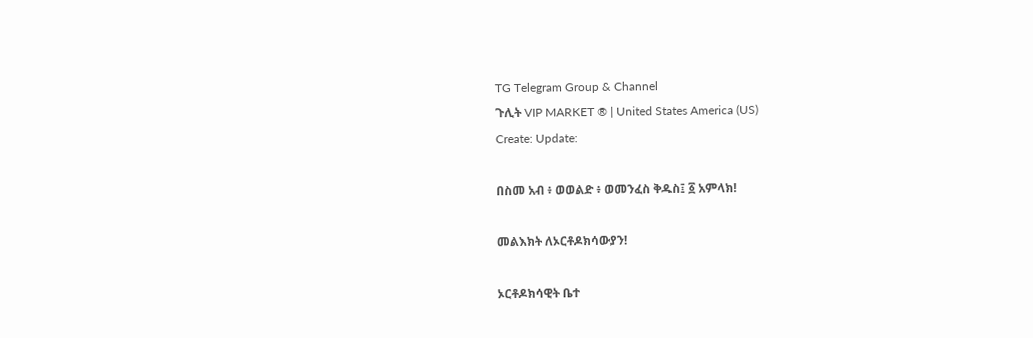TG Telegram Group & Channel
ጉሊት VIP MARKET ® | United States America (US)
Create: Update:

በስመ አብ ፥ ወወልድ ፥ ወመንፈስ ቅዱስ፤ ፩ አምላክ!

መልእክት ለኦርቶዶክሳውያን!

ኦርቶዶክሳዊት ቤተ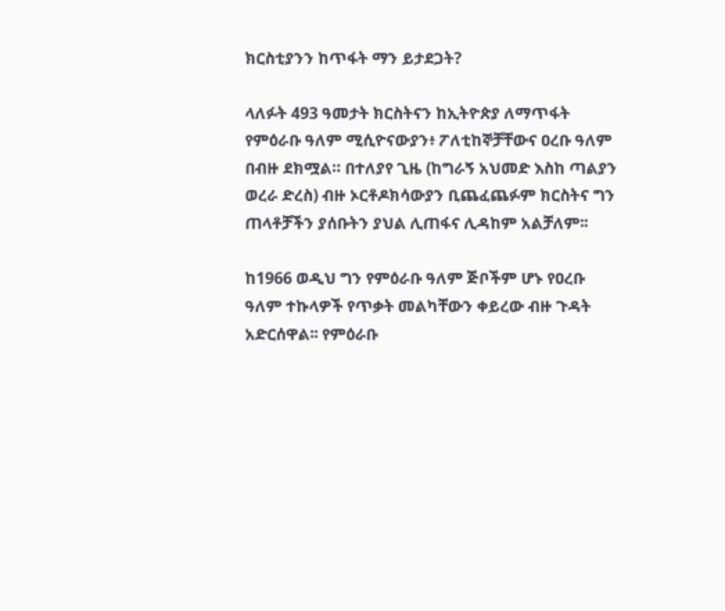ክርስቲያንን ከጥፋት ማን ይታደጋት?

ላለፉት 493 ዓመታት ክርስትናን ከኢትዮጵያ ለማጥፋት የምዕራቡ ዓለም ሚሲዮናውያን፥ ፖለቲከኞቻቸውና ዐረቡ ዓለም በብዙ ደክሟል። በተለያየ ጊዜ (ከግራኝ አህመድ እስከ ጣልያን ወረራ ድረስ) ብዙ ኦርቶዶክሳውያን ቢጨፈጨፉም ክርስትና ግን ጠላቶቻችን ያሰቡትን ያህል ሊጠፋና ሊዳከም አልቻለም፡፡

ከ1966 ወዲህ ግን የምዕራቡ ዓለም ጅቦችም ሆኑ የዐረቡ ዓለም ተኩላዎች የጥቃት መልካቸውን ቀይረው ብዙ ጉዳት አድርሰዋል፡፡ የምዕራቡ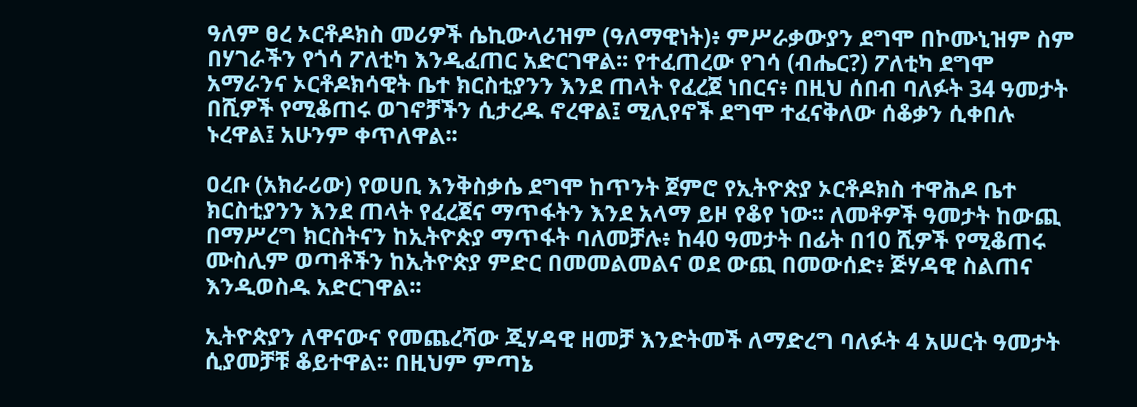ዓለም ፀረ ኦርቶዶክስ መሪዎች ሴኪውላሪዝም (ዓለማዊነት)፥ ምሥራቃውያን ደግሞ በኮሙኒዝም ስም በሃገራችን የጎሳ ፖለቲካ እንዲፈጠር አድርገዋል፡፡ የተፈጠረው የገሳ (ብሔር?) ፖለቲካ ደግሞ አማራንና ኦርቶዶክሳዊት ቤተ ክርስቲያንን እንደ ጠላት የፈረጀ ነበርና፥ በዚህ ሰበብ ባለፉት 34 ዓመታት በሺዎች የሚቆጠሩ ወገኖቻችን ሲታረዱ ኖረዋል፤ ሚሊየኖች ደግሞ ተፈናቅለው ሰቆቃን ሲቀበሉ ኑረዋል፤ አሁንም ቀጥለዋል፡፡

ዐረቡ (አክራሪው) የወሀቢ እንቅስቃሴ ደግሞ ከጥንት ጀምሮ የኢትዮጵያ ኦርቶዶክስ ተዋሕዶ ቤተ ክርስቲያንን እንደ ጠላት የፈረጀና ማጥፋትን እንደ አላማ ይዞ የቆየ ነው፡፡ ለመቶዎች ዓመታት ከውጪ በማሥረግ ክርስትናን ከኢትዮጵያ ማጥፋት ባለመቻሉ፥ ከ40 ዓመታት በፊት በ10 ሺዎች የሚቆጠሩ ሙስሊም ወጣቶችን ከኢትዮጵያ ምድር በመመልመልና ወደ ውጪ በመውሰድ፥ ጅሃዳዊ ስልጠና እንዲወስዱ አድርገዋል፡፡

ኢትዮጵያን ለዋናውና የመጨረሻው ጂሃዳዊ ዘመቻ እንድትመች ለማድረግ ባለፉት 4 አሠርት ዓመታት ሲያመቻቹ ቆይተዋል፡፡ በዚህም ምጣኔ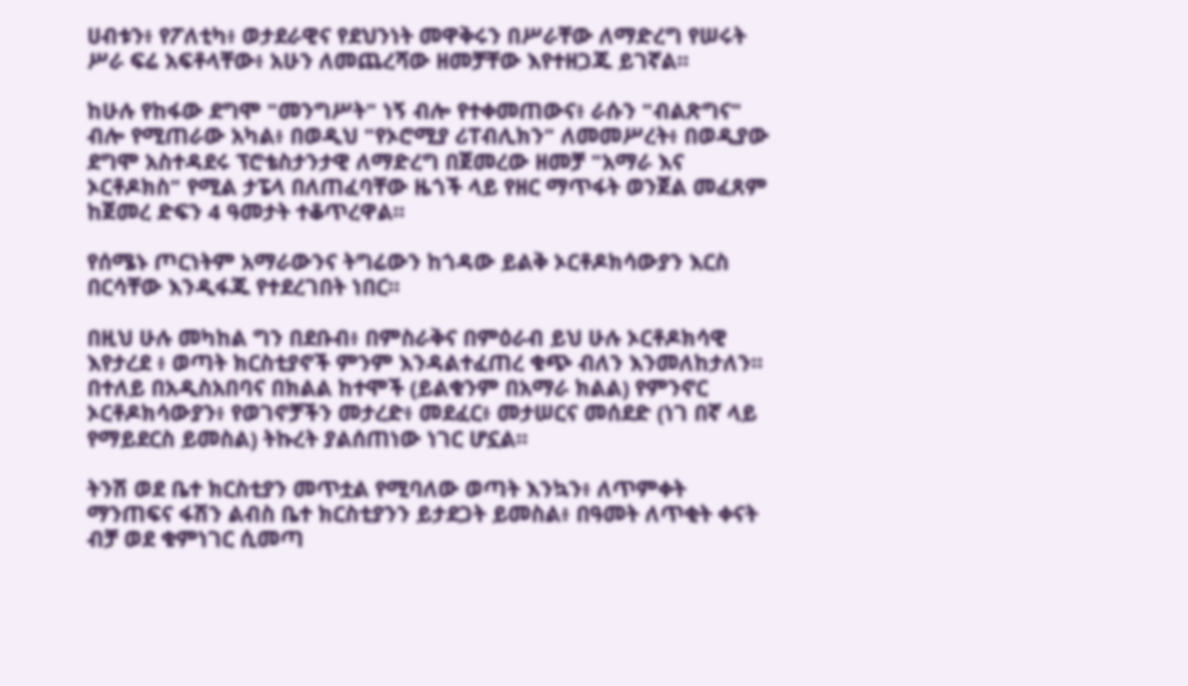ሀብቱን፥ የፖለቲካ፥ ወታደራዊና የደህንነት መዋቅሩን በሥራቸው ለማድረግ የሠሩት ሥራ ፍሬ አፍቶላቸው፥ አሁን ለመጨረሻው ዘመቻቸው እየተዘጋጁ ይገኛል፡፡

ከሁሉ የከፋው ደግሞ "መንግሥት" ነኝ ብሎ የተቀመጠውና፥ ራሱን "ብልጽግና" ብሎ የሚጠራው አካል፥ በወዲህ "የኦሮሚያ ሪፐብሊክን" ለመመሥረት፥ በወዲያው ደግሞ አስተዳደሩ ፕሮቴስታንታዊ ለማድረግ በጀመረው ዘመቻ "አማራ እና ኦርቶዶክስ" የሚል ታፔላ በለጠፈባቸው ዜጎች ላይ የዘር ማጥፋት ወንጀል መፈጸም ከጀመረ ድፍን 4 ዓመታት ተቆጥረዋል፡፡

የሰሜኑ ጦርነትም አማራውንና ትግሬውን ከጎዳው ይልቅ ኦርቶዶክሳውያን እርስ በርሳቸው እንዲፋጁ የተደረገበት ነበር፡፡

በዚህ ሁሉ መካከል ግን በደቡብ፥ በምስራቅና በምዕራብ ይህ ሁሉ ኦርቶዶክሳዊ እየታረደ ፥ ወጣት ክርስቲያኖች ምንም እንዳልተፈጠረ ቁጭ ብለን እንመለከታለን፡፡ በተለይ በአዲስአበባና በክልል ከተሞች (ይልቁንም በአማራ ክልል) የምንኖር ኦርቶዶክሳውያን፥ የወገኖቻችን መታረድ፥ መደፈር፥ መታሠርና መሰደድ (ነገ በኛ ላይ የማይደርስ ይመስል) ትኩረት ያልሰጠነው ነገር ሆኗል፡፡

ትንሽ ወደ ቤተ ክርስቲያን መጥቷል የሚባለው ወጣት እንኳን፥ ለጥምቀት ማንጠፍና ፋሽን ልብስ ቤተ ክርስቲያንን ይታደጋት ይመስል፥ በዓመት ለጥቂት ቀናት ብቻ ወደ ቁምነገር ሲመጣ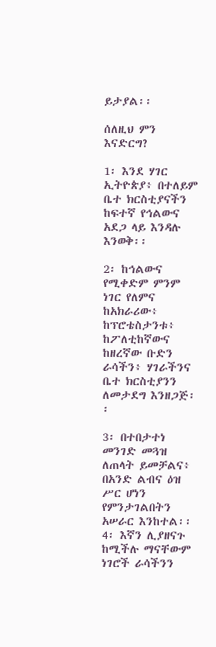ይታያል፡፡

ሰለዚህ ምን እናድርግ?

1፡ እንደ ሃገር ኢትዮጵያ፥ በተለይም ቤተ ክርስቲያናችን ከፍተኛ የኅልውና አደጋ ላይ እንዳሉ እንወቅ፡፡

2፡ ከኅልውና የሚቀድም ምንም ነገር የለምና ከአክራሪው፥ ከፕሮቴስታንቱ፥ ከፖለቲከኛውና ከዘረኛው ቡድን ራሳችን፥ ሃገራችንና ቤተ ክርስቲያንን ለመታደግ እንዘጋጅ፡፡

3፡ በተበታተነ መንገድ መጓዝ ለጠላት ይመቻልና፥ በአንድ ልብና ዕዝ ሥር ሆነን የምንታገልበትን አሠራር እንከተል፡፡
4፡ እኛን ሊያዘናጉ ከሚችሉ ማናቸውም ነገሮች ራሳችንን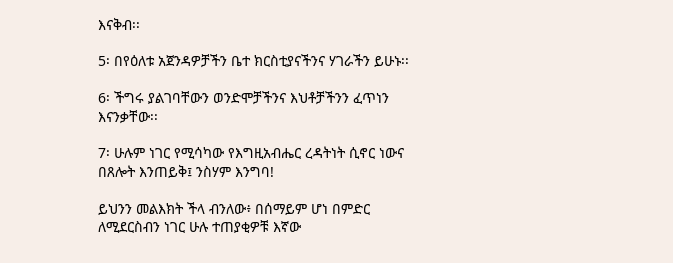እናቅብ፡፡

5፡ በየዕለቱ አጀንዳዎቻችን ቤተ ክርስቲያናችንና ሃገራችን ይሁኑ፡፡

6፡ ችግሩ ያልገባቸውን ወንድሞቻችንና እህቶቻችንን ፈጥነን እናንቃቸው፡፡

7፡ ሁሉም ነገር የሚሳካው የእግዚአብሔር ረዳትነት ሲኖር ነውና በጸሎት እንጠይቅ፤ ንስሃም እንግባ!

ይህንን መልእክት ችላ ብንለው፥ በሰማይም ሆነ በምድር ለሚደርስብን ነገር ሁሉ ተጠያቂዎቹ እኛው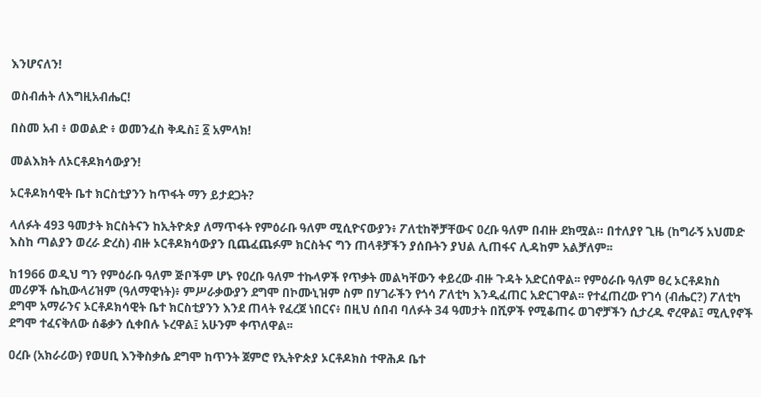እንሆናለን!

ወስብሐት ለእግዚአብሔር!

በስመ አብ ፥ ወወልድ ፥ ወመንፈስ ቅዱስ፤ ፩ አምላክ!

መልእክት ለኦርቶዶክሳውያን!

ኦርቶዶክሳዊት ቤተ ክርስቲያንን ከጥፋት ማን ይታደጋት?

ላለፉት 493 ዓመታት ክርስትናን ከኢትዮጵያ ለማጥፋት የምዕራቡ ዓለም ሚሲዮናውያን፥ ፖለቲከኞቻቸውና ዐረቡ ዓለም በብዙ ደክሟል። በተለያየ ጊዜ (ከግራኝ አህመድ እስከ ጣልያን ወረራ ድረስ) ብዙ ኦርቶዶክሳውያን ቢጨፈጨፉም ክርስትና ግን ጠላቶቻችን ያሰቡትን ያህል ሊጠፋና ሊዳከም አልቻለም፡፡

ከ1966 ወዲህ ግን የምዕራቡ ዓለም ጅቦችም ሆኑ የዐረቡ ዓለም ተኩላዎች የጥቃት መልካቸውን ቀይረው ብዙ ጉዳት አድርሰዋል፡፡ የምዕራቡ ዓለም ፀረ ኦርቶዶክስ መሪዎች ሴኪውላሪዝም (ዓለማዊነት)፥ ምሥራቃውያን ደግሞ በኮሙኒዝም ስም በሃገራችን የጎሳ ፖለቲካ እንዲፈጠር አድርገዋል፡፡ የተፈጠረው የገሳ (ብሔር?) ፖለቲካ ደግሞ አማራንና ኦርቶዶክሳዊት ቤተ ክርስቲያንን እንደ ጠላት የፈረጀ ነበርና፥ በዚህ ሰበብ ባለፉት 34 ዓመታት በሺዎች የሚቆጠሩ ወገኖቻችን ሲታረዱ ኖረዋል፤ ሚሊየኖች ደግሞ ተፈናቅለው ሰቆቃን ሲቀበሉ ኑረዋል፤ አሁንም ቀጥለዋል፡፡

ዐረቡ (አክራሪው) የወሀቢ እንቅስቃሴ ደግሞ ከጥንት ጀምሮ የኢትዮጵያ ኦርቶዶክስ ተዋሕዶ ቤተ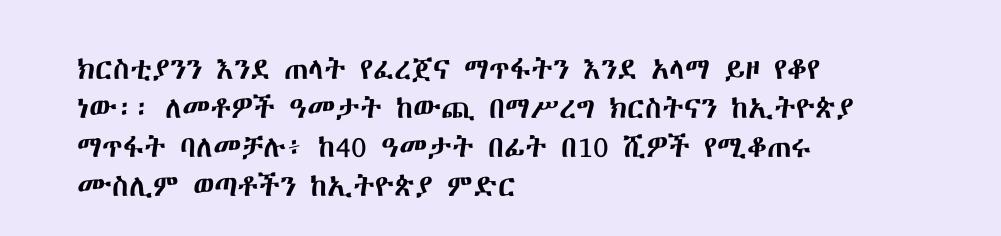ክርስቲያንን እንደ ጠላት የፈረጀና ማጥፋትን እንደ አላማ ይዞ የቆየ ነው፡፡ ለመቶዎች ዓመታት ከውጪ በማሥረግ ክርስትናን ከኢትዮጵያ ማጥፋት ባለመቻሉ፥ ከ40 ዓመታት በፊት በ10 ሺዎች የሚቆጠሩ ሙስሊም ወጣቶችን ከኢትዮጵያ ምድር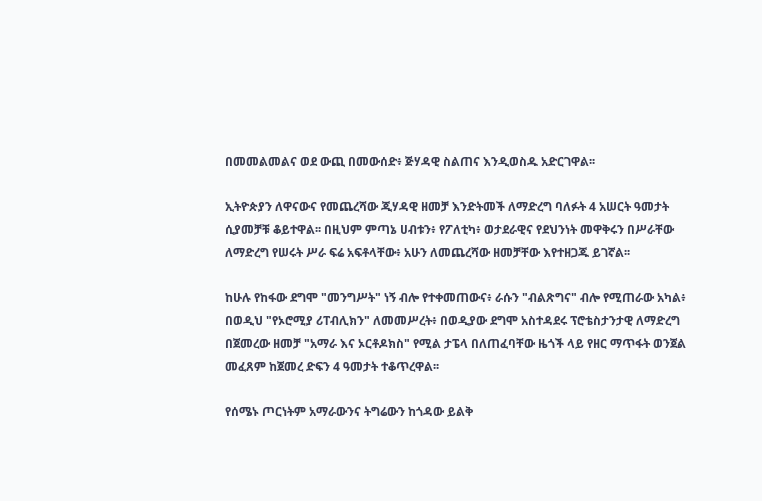በመመልመልና ወደ ውጪ በመውሰድ፥ ጅሃዳዊ ስልጠና እንዲወስዱ አድርገዋል፡፡

ኢትዮጵያን ለዋናውና የመጨረሻው ጂሃዳዊ ዘመቻ እንድትመች ለማድረግ ባለፉት 4 አሠርት ዓመታት ሲያመቻቹ ቆይተዋል፡፡ በዚህም ምጣኔ ሀብቱን፥ የፖለቲካ፥ ወታደራዊና የደህንነት መዋቅሩን በሥራቸው ለማድረግ የሠሩት ሥራ ፍሬ አፍቶላቸው፥ አሁን ለመጨረሻው ዘመቻቸው እየተዘጋጁ ይገኛል፡፡

ከሁሉ የከፋው ደግሞ "መንግሥት" ነኝ ብሎ የተቀመጠውና፥ ራሱን "ብልጽግና" ብሎ የሚጠራው አካል፥ በወዲህ "የኦሮሚያ ሪፐብሊክን" ለመመሥረት፥ በወዲያው ደግሞ አስተዳደሩ ፕሮቴስታንታዊ ለማድረግ በጀመረው ዘመቻ "አማራ እና ኦርቶዶክስ" የሚል ታፔላ በለጠፈባቸው ዜጎች ላይ የዘር ማጥፋት ወንጀል መፈጸም ከጀመረ ድፍን 4 ዓመታት ተቆጥረዋል፡፡

የሰሜኑ ጦርነትም አማራውንና ትግሬውን ከጎዳው ይልቅ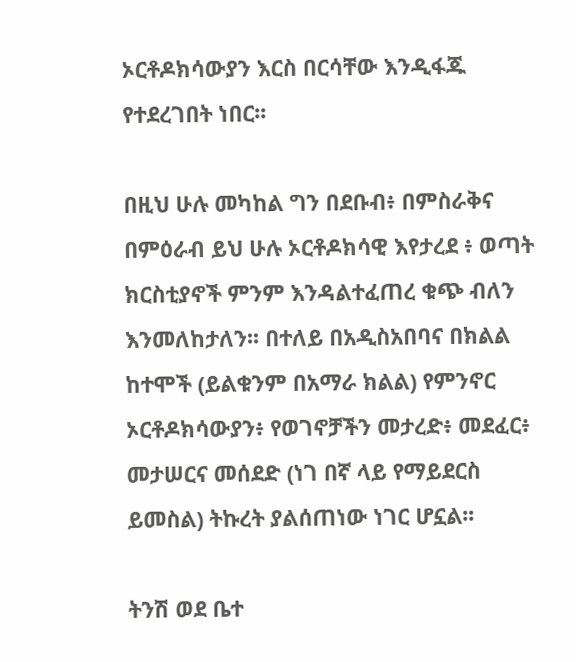ኦርቶዶክሳውያን እርስ በርሳቸው እንዲፋጁ የተደረገበት ነበር፡፡

በዚህ ሁሉ መካከል ግን በደቡብ፥ በምስራቅና በምዕራብ ይህ ሁሉ ኦርቶዶክሳዊ እየታረደ ፥ ወጣት ክርስቲያኖች ምንም እንዳልተፈጠረ ቁጭ ብለን እንመለከታለን፡፡ በተለይ በአዲስአበባና በክልል ከተሞች (ይልቁንም በአማራ ክልል) የምንኖር ኦርቶዶክሳውያን፥ የወገኖቻችን መታረድ፥ መደፈር፥ መታሠርና መሰደድ (ነገ በኛ ላይ የማይደርስ ይመስል) ትኩረት ያልሰጠነው ነገር ሆኗል፡፡

ትንሽ ወደ ቤተ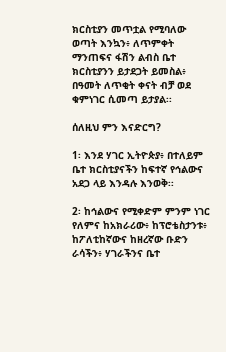ክርስቲያን መጥቷል የሚባለው ወጣት እንኳን፥ ለጥምቀት ማንጠፍና ፋሽን ልብስ ቤተ ክርስቲያንን ይታደጋት ይመስል፥ በዓመት ለጥቂት ቀናት ብቻ ወደ ቁምነገር ሲመጣ ይታያል፡፡

ሰለዚህ ምን እናድርግ?

1፡ እንደ ሃገር ኢትዮጵያ፥ በተለይም ቤተ ክርስቲያናችን ከፍተኛ የኅልውና አደጋ ላይ እንዳሉ እንወቅ፡፡

2፡ ከኅልውና የሚቀድም ምንም ነገር የለምና ከአክራሪው፥ ከፕሮቴስታንቱ፥ ከፖለቲከኛውና ከዘረኛው ቡድን ራሳችን፥ ሃገራችንና ቤተ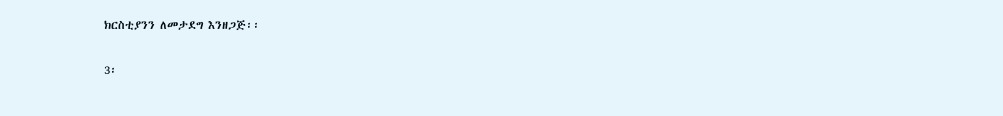ክርስቲያንን ለመታደግ እንዘጋጅ፡፡

3፡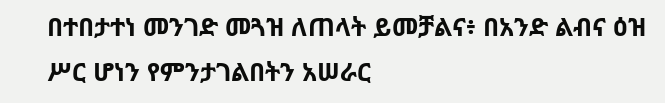በተበታተነ መንገድ መጓዝ ለጠላት ይመቻልና፥ በአንድ ልብና ዕዝ ሥር ሆነን የምንታገልበትን አሠራር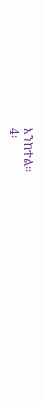እንከተል፡፡
4፡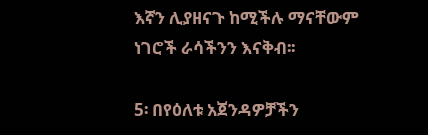እኛን ሊያዘናጉ ከሚችሉ ማናቸውም ነገሮች ራሳችንን እናቅብ፡፡

5፡ በየዕለቱ አጀንዳዎቻችን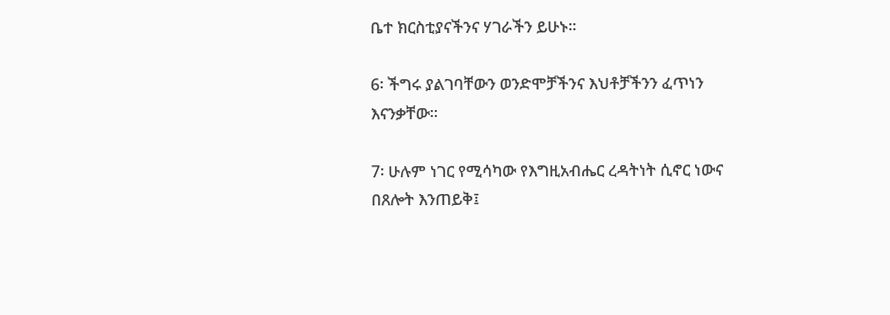ቤተ ክርስቲያናችንና ሃገራችን ይሁኑ፡፡

6፡ ችግሩ ያልገባቸውን ወንድሞቻችንና እህቶቻችንን ፈጥነን እናንቃቸው፡፡

7፡ ሁሉም ነገር የሚሳካው የእግዚአብሔር ረዳትነት ሲኖር ነውና በጸሎት እንጠይቅ፤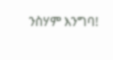ንስሃም እንግባ!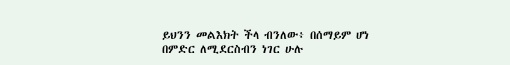ይህንን መልእክት ችላ ብንለው፥ በሰማይም ሆነ በምድር ለሚደርስብን ነገር ሁሉ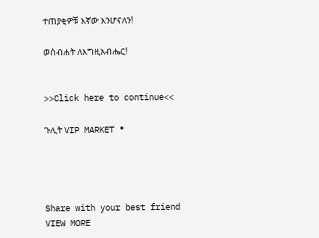ተጠያቂዎቹ እኛው እንሆናለን!

ወስብሐት ለእግዚአብሔር!


>>Click here to continue<<

ጉሊት VIP MARKET ®




Share with your best friend
VIEW MORE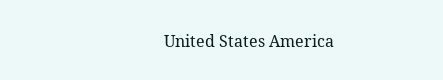United States America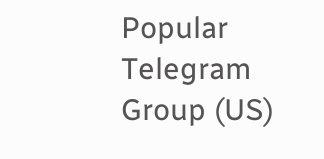Popular Telegram Group (US)